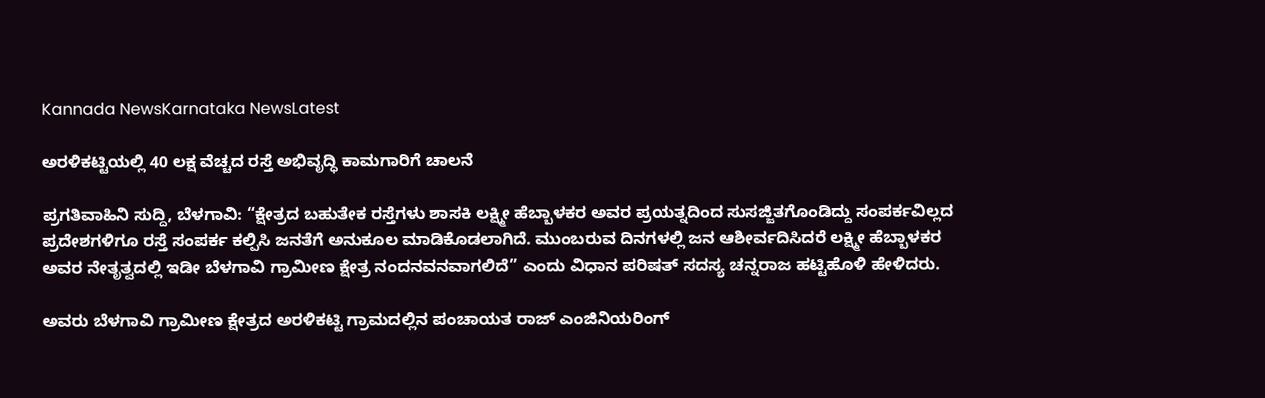Kannada NewsKarnataka NewsLatest

ಅರಳಿಕಟ್ಟಿಯಲ್ಲಿ 40 ಲಕ್ಷ ವೆಚ್ಚದ ರಸ್ತೆ ಅಭಿವೃದ್ಧಿ ಕಾಮಗಾರಿಗೆ ಚಾಲನೆ

ಪ್ರಗತಿವಾಹಿನಿ ಸುದ್ದಿ, ಬೆಳಗಾವಿ: “ಕ್ಷೇತ್ರದ ಬಹುತೇಕ ರಸ್ತೆಗಳು ಶಾಸಕಿ ಲಕ್ಷ್ಮೀ ಹೆಬ್ಬಾಳಕರ ಅವರ ಪ್ರಯತ್ನದಿಂದ ಸುಸಜ್ಜಿತಗೊಂಡಿದ್ದು ಸಂಪರ್ಕವಿಲ್ಲದ ಪ್ರದೇಶಗಳಿಗೂ ರಸ್ತೆ ಸಂಪರ್ಕ ಕಲ್ಪಿಸಿ ಜನತೆಗೆ ಅನುಕೂಲ ಮಾಡಿಕೊಡಲಾಗಿದೆ. ಮುಂಬರುವ ದಿನಗಳಲ್ಲಿ ಜನ ಆಶೀರ್ವದಿಸಿದರೆ ಲಕ್ಷ್ಮೀ ಹೆಬ್ಬಾಳಕರ ಅವರ ನೇತೃತ್ವದಲ್ಲಿ ಇಡೀ ಬೆಳಗಾವಿ ಗ್ರಾಮೀಣ ಕ್ಷೇತ್ರ ನಂದನವನವಾಗಲಿದೆ” ಎಂದು ವಿಧಾನ ಪರಿಷತ್ ಸದಸ್ಯ ಚನ್ನರಾಜ ಹಟ್ಟಿಹೊಳಿ ಹೇಳಿದರು.

ಅವರು ಬೆಳಗಾವಿ ಗ್ರಾಮೀಣ ಕ್ಷೇತ್ರದ ಅರಳಿಕಟ್ಟಿ ಗ್ರಾಮದಲ್ಲಿನ ಪಂಚಾಯತ ರಾಜ್ ಎಂಜಿನಿಯರಿಂಗ್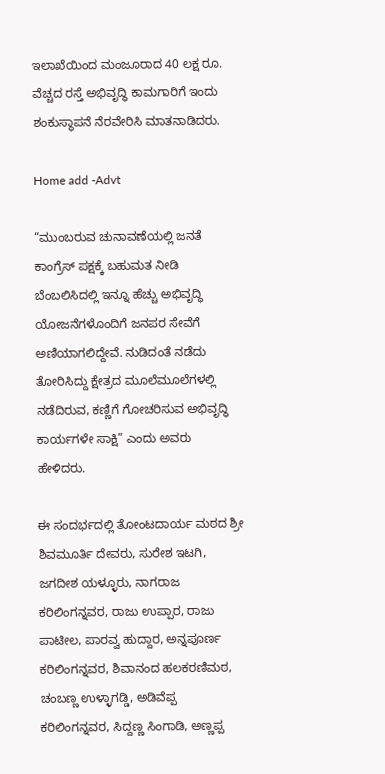ಇಲಾಖೆಯಿಂದ ಮಂಜೂರಾದ 40 ಲಕ್ಷ ರೂ. ವೆಚ್ಚದ ರಸ್ತೆ ಅಭಿವೃದ್ಧಿ ಕಾಮಗಾರಿಗೆ ಇಂದು ಶಂಕುಸ್ಥಾಪನೆ ನೆರವೇರಿಸಿ ಮಾತನಾಡಿದರು.

Home add -Advt

“ಮುಂಬರುವ ಚುನಾವಣೆಯಲ್ಲಿ ಜನತೆ ಕಾಂಗ್ರೆಸ್ ಪಕ್ಷಕ್ಕೆ ಬಹುಮತ ನೀಡಿ ಬೆಂಬಲಿಸಿದಲ್ಲಿ ಇನ್ನೂ ಹೆಚ್ಚು ಅಭಿವೃದ್ಧಿ ಯೋಜನೆಗಳೊಂದಿಗೆ ಜನಪರ ಸೇವೆಗೆ ಅಣಿಯಾಗಲಿದ್ದೇವೆ. ನುಡಿದಂತೆ ನಡೆದು ತೋರಿಸಿದ್ದು ಕ್ಷೇತ್ರದ ಮೂಲೆಮೂಲೆಗಳಲ್ಲಿ ನಡೆದಿರುವ, ಕಣ್ಣಿಗೆ ಗೋಚರಿಸುವ ಅಭಿವೃದ್ಧಿ ಕಾರ್ಯಗಳೇ ಸಾಕ್ಷಿ” ಎಂದು ಅವರು ಹೇಳಿದರು.

ಈ ಸಂದರ್ಭದಲ್ಲಿ ತೋಂಟದಾರ್ಯ ಮಠದ ಶ್ರೀ ಶಿವಮೂರ್ತಿ ದೇವರು, ಸುರೇಶ ಇಟಗಿ, ಜಗದೀಶ ಯಳ್ಳೂರು, ನಾಗರಾಜ ಕರಿಲಿಂಗನ್ನವರ, ರಾಜು ಉಪ್ಪಾರ, ರಾಜು ಪಾಟೀಲ, ಪಾರವ್ವ ಹುದ್ದಾರ, ಅನ್ನಪೂರ್ಣ ಕರಿಲಿಂಗನ್ನವರ, ಶಿವಾನಂದ ಹಲಕರಣಿಮಠ, ಚಂಬಣ್ಣ ಉಳ್ಳಾಗಡ್ಡಿ, ಅಡಿವೆಪ್ಪ ಕರಿಲಿಂಗನ್ನವರ, ಸಿದ್ದಣ್ಣ ಸಿಂಗಾಡಿ, ಅಣ್ಣಪ್ಪ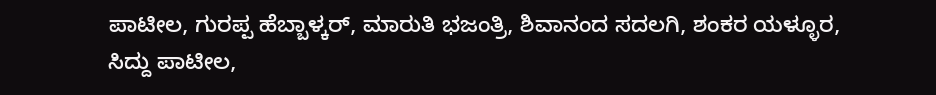ಪಾಟೀಲ, ಗುರಪ್ಪ ಹೆಬ್ಬಾಳ್ಕರ್, ಮಾರುತಿ ಭಜಂತ್ರಿ, ಶಿವಾನಂದ ಸದಲಗಿ, ಶಂಕರ ಯಳ್ಳೂರ, ಸಿದ್ದು ಪಾಟೀಲ,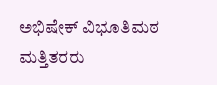ಅಭಿಷೇಕ್ ವಿಭೂತಿಮಠ ಮತ್ತಿತರರು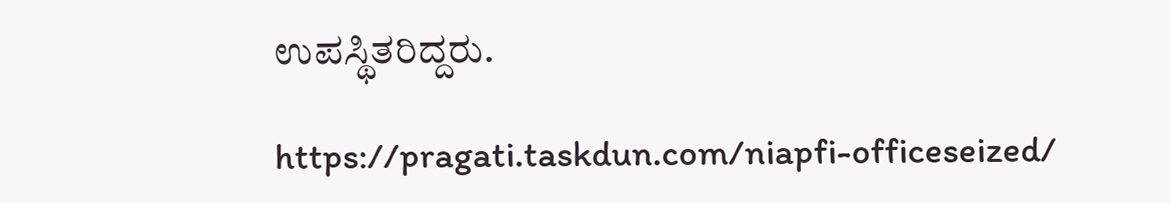ಉಪಸ್ಥಿತರಿದ್ದರು.

https://pragati.taskdun.com/niapfi-officeseized/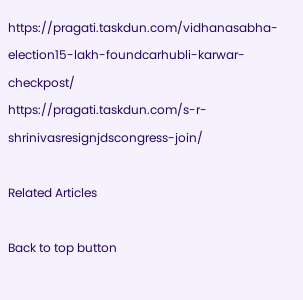https://pragati.taskdun.com/vidhanasabha-election15-lakh-foundcarhubli-karwar-checkpost/
https://pragati.taskdun.com/s-r-shrinivasresignjdscongress-join/

Related Articles

Back to top button